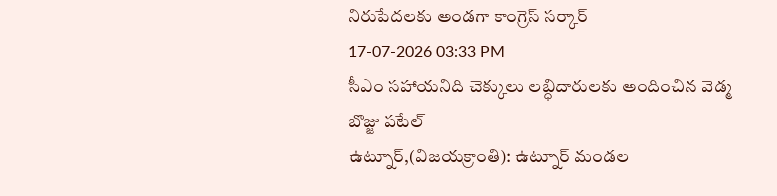నిరుపేదలకు అండగా కాంగ్రెస్ సర్కార్
17-07-2026 03:33 PM
సీఎం సహాయనిది చెక్కులు లబ్ధిదారులకు అందించిన వెడ్మ బొజ్జు పటేల్
ఉట్నూర్,(విజయక్రాంతి): ఉట్నూర్ మండల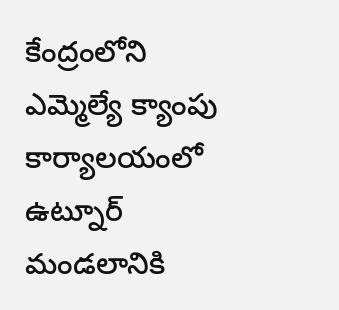కేంద్రంలోని ఎమ్మెల్యే క్యాంపు కార్యాలయంలో ఉట్నూర్ మండలానికి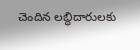చెందిన లబ్ధిదారులకు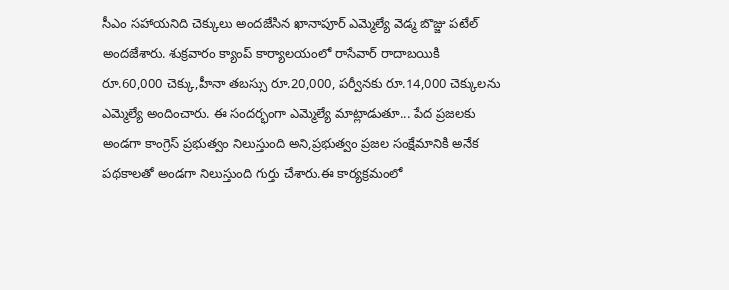సీఎం సహాయనిది చెక్కులు అందజేసిన ఖానాపూర్ ఎమ్మెల్యే వెడ్మ బొజ్జు పటేల్ అందజేశారు. శుక్రవారం క్యాంప్ కార్యాలయంలో రాసేవార్ రాదాబయికి రూ.60,000 చెక్కు,హీనా తబస్సు రూ.20,000, పర్వీనకు రూ.14,000 చెక్కులను ఎమ్మెల్యే అందించారు. ఈ సందర్భంగా ఎమ్మెల్యే మాట్లాడుతూ... పేద ప్రజలకు అండగా కాంగ్రెస్ ప్రభుత్వం నిలుస్తుంది అని,ప్రభుత్వం ప్రజల సంక్షేమానికి అనేక పథకాలతో అండగా నిలుస్తుంది గుర్తు చేశారు.ఈ కార్యక్రమంలో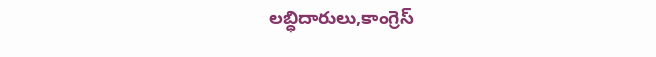లబ్ధిదారులు,కాంగ్రెస్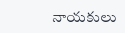నాయకులు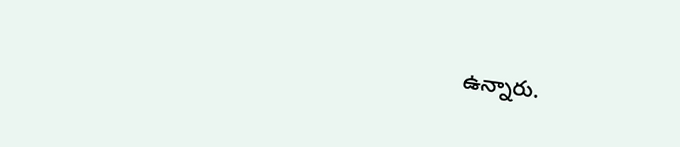ఉన్నారు.